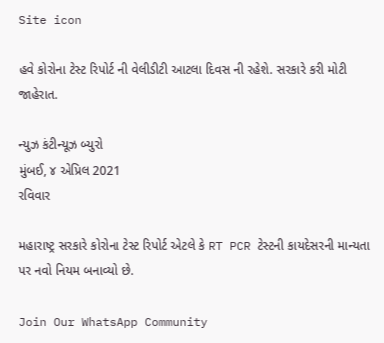Site icon

હવે કોરોના ટેસ્ટ રિપોર્ટ ની વેલીડીટી આટલા દિવસ ની રહેશે. સરકારે કરી મોટી જાહેરાત.

ન્યુઝ કંટીન્યૂઝ બ્યુરો
મુંબઈ, ૪ એપ્રિલ 2021
રવિવાર

મહારાષ્ટ્ર સરકારે કોરોના ટેસ્ટ રિપોર્ટ એટલે કે RT PCR ટેસ્ટની કાયદેસરની માન્યતા પર નવો નિયમ બનાવ્યો છે.

Join Our WhatsApp Community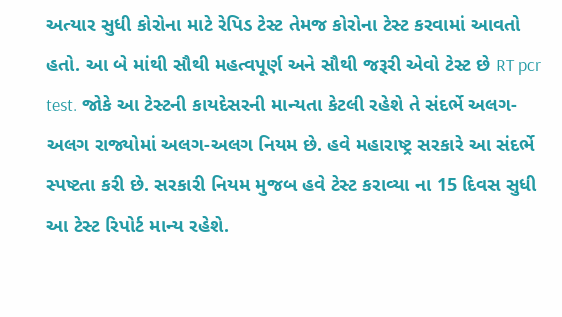અત્યાર સુધી કોરોના માટે રેપિડ ટેસ્ટ તેમજ કોરોના ટેસ્ટ કરવામાં આવતો હતો. આ બે માંથી સૌથી મહત્વપૂર્ણ અને સૌથી જરૂરી એવો ટેસ્ટ છે RT pcr test. જોકે આ ટેસ્ટની કાયદેસરની માન્યતા કેટલી રહેશે તે સંદર્ભે અલગ-અલગ રાજ્યોમાં અલગ-અલગ નિયમ છે. હવે મહારાષ્ટ્ર સરકારે આ સંદર્ભે સ્પષ્ટતા કરી છે. સરકારી નિયમ મુજબ હવે ટેસ્ટ કરાવ્યા ના 15 દિવસ સુધી આ ટેસ્ટ રિપોર્ટ માન્ય રહેશે.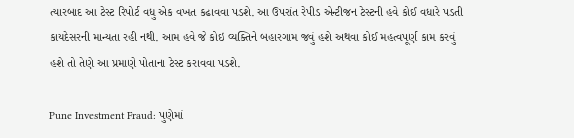ત્યારબાદ આ ટેસ્ટ રિપોર્ટ વધુ એક વખત કઢાવવા પડશે. આ ઉપરાંત રેપીડ એન્ટીજન ટેસ્ટની હવે કોઈ વધારે પડતી કાયદેસરની માન્યતા રહી નથી. આમ હવે જે કોઇ વ્યક્તિને બહારગામ જવું હશે અથવા કોઈ મહત્વપૂર્ણ કામ કરવું હશે તો તેણે આ પ્રમાણે પોતાના ટેસ્ટ કરાવવા પડશે.

Pune Investment Fraud: પુણેમાં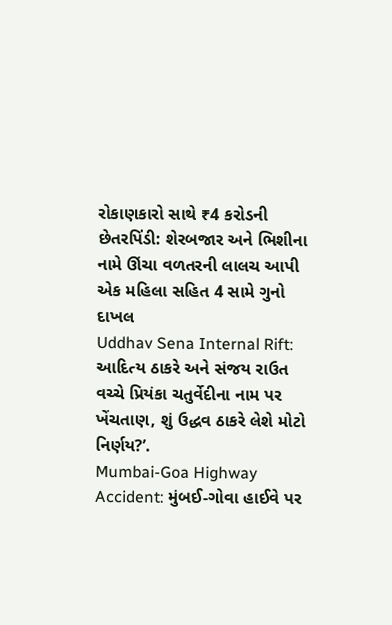રોકાણકારો સાથે ₹4 કરોડની છેતરપિંડી: શેરબજાર અને ભિશીના નામે ઊંચા વળતરની લાલચ આપી એક મહિલા સહિત 4 સામે ગુનો દાખલ
Uddhav Sena Internal Rift: આદિત્ય ઠાકરે અને સંજય રાઉત વચ્ચે પ્રિયંકા ચતુર્વેદીના નામ પર ખેંચતાણ, શું ઉદ્ધવ ઠાકરે લેશે મોટો નિર્ણય?’.
Mumbai-Goa Highway Accident: મુંબઈ-ગોવા હાઈવે પર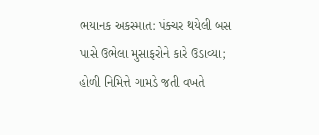ભયાનક અકસ્માત: પંક્ચર થયેલી બસ પાસે ઉભેલા મુસાફરોને કારે ઉડાવ્યા; હોળી નિમિત્તે ગામડે જતી વખતે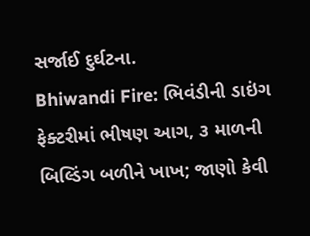સર્જાઈ દુર્ઘટના.
Bhiwandi Fire: ભિવંડીની ડાઇંગ ફેક્ટરીમાં ભીષણ આગ, ૩ માળની બિલ્ડિંગ બળીને ખાખ; જાણો કેવી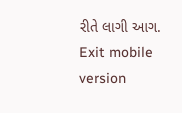રીતે લાગી આગ.
Exit mobile version